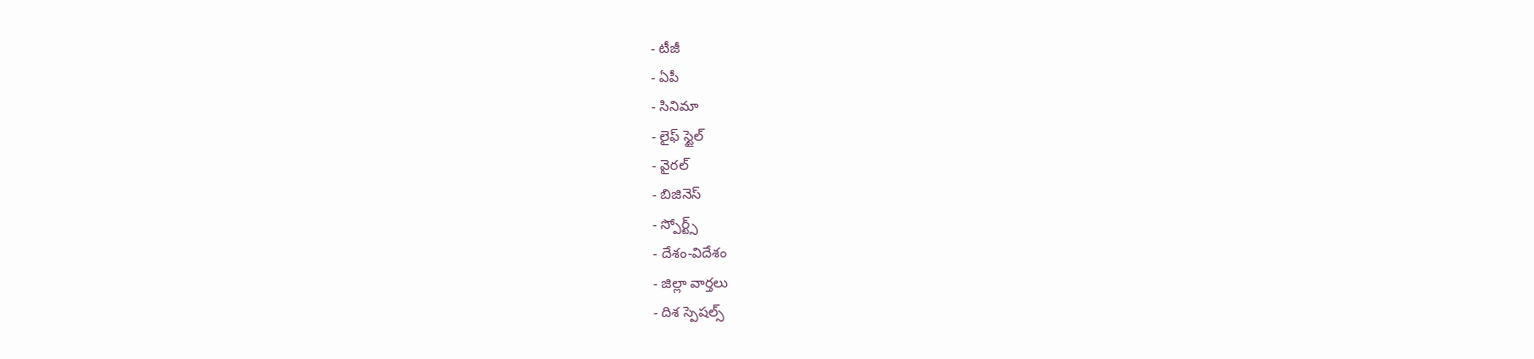- టీజీ
- ఏపీ
- సినిమా
- లైఫ్ స్టైల్
- వైరల్
- బిజినెస్
- స్పోర్ట్స్
- దేశం-విదేశం
- జిల్లా వార్తలు
- దిశ స్పెషల్స్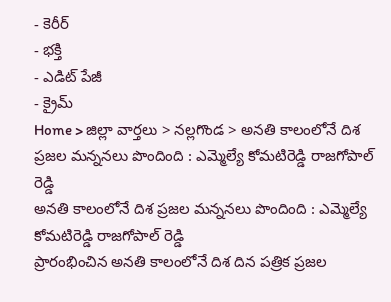- కెరీర్
- భక్తి
- ఎడిట్ పేజీ
- క్రైమ్
Home > జిల్లా వార్తలు > నల్లగొండ > అనతి కాలంలోనే దిశ ప్రజల మన్ననలు పొందింది : ఎమ్మెల్యే కోమటిరెడ్డి రాజగోపాల్ రెడ్డి
అనతి కాలంలోనే దిశ ప్రజల మన్ననలు పొందింది : ఎమ్మెల్యే కోమటిరెడ్డి రాజగోపాల్ రెడ్డి
ప్రారంభించిన అనతి కాలంలోనే దిశ దిన పత్రిక ప్రజల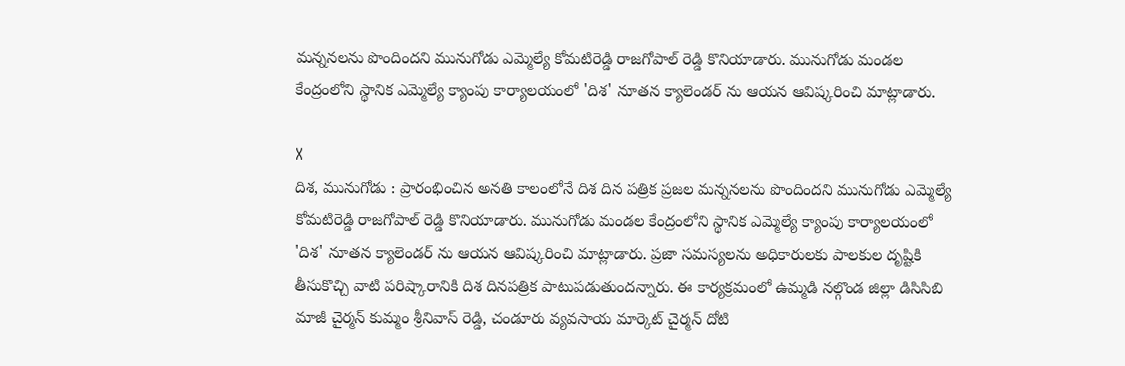మన్ననలను పొందిందని మునుగోడు ఎమ్మెల్యే కోమటిరెడ్డి రాజగోపాల్ రెడ్డి కొనియాడారు. మునుగోడు మండల కేంద్రంలోని స్థానిక ఎమ్మెల్యే క్యాంపు కార్యాలయంలో 'దిశ' నూతన క్యాలెండర్ ను ఆయన ఆవిష్కరించి మాట్లాడారు.

X
దిశ, మునుగోడు : ప్రారంభించిన అనతి కాలంలోనే దిశ దిన పత్రిక ప్రజల మన్ననలను పొందిందని మునుగోడు ఎమ్మెల్యే కోమటిరెడ్డి రాజగోపాల్ రెడ్డి కొనియాడారు. మునుగోడు మండల కేంద్రంలోని స్థానిక ఎమ్మెల్యే క్యాంపు కార్యాలయంలో 'దిశ' నూతన క్యాలెండర్ ను ఆయన ఆవిష్కరించి మాట్లాడారు. ప్రజా సమస్యలను అధికారులకు పాలకుల దృష్టికి తీసుకొచ్చి వాటి పరిష్కారానికి దిశ దినపత్రిక పాటుపడుతుందన్నారు. ఈ కార్యక్రమంలో ఉమ్మడి నల్గొండ జిల్లా డిసిసిబి మాజీ చైర్మన్ కుమ్మం శ్రీనివాస్ రెడ్డి, చండూరు వ్యవసాయ మార్కెట్ చైర్మన్ దోటి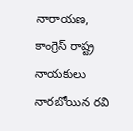నారాయణ, కాంగ్రెస్ రాష్ట్ర నాయకులు నారబోయిన రవి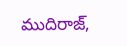ముదిరాజ్,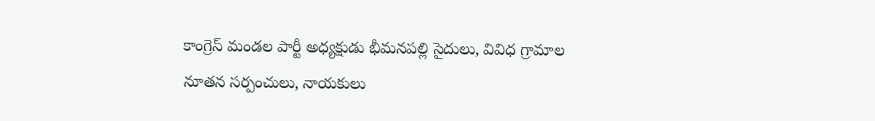కాంగ్రెస్ మండల పార్టీ అధ్యక్షుడు భీమనపల్లి సైదులు, వివిధ గ్రామాల నూతన సర్పంచులు, నాయకులు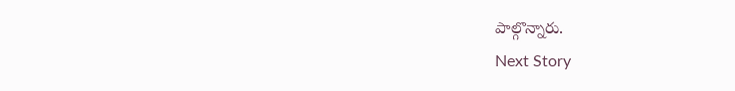పాల్గొన్నారు.
Next Story